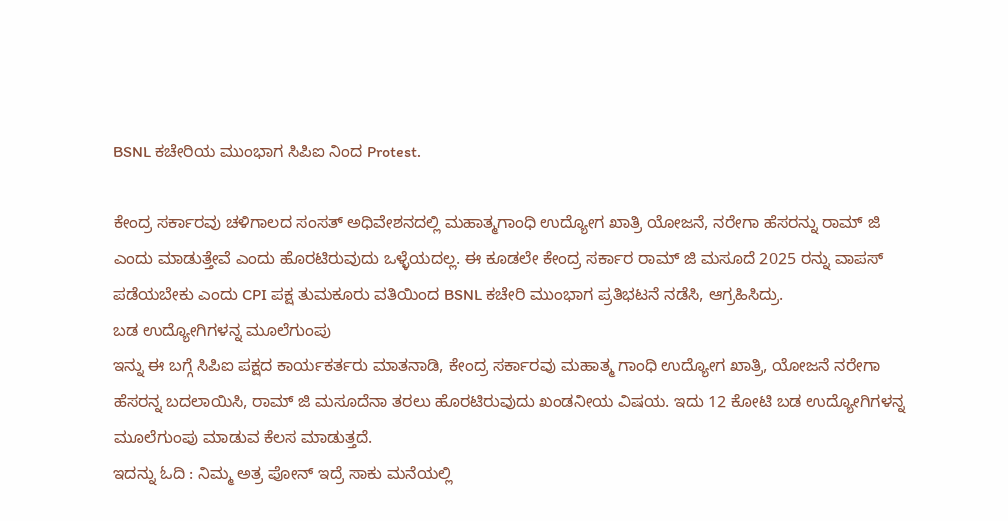BSNL ಕಚೇರಿಯ ಮುಂಭಾಗ ಸಿಪಿಐ ನಿಂದ Protest.

ಕೇಂದ್ರ ಸರ್ಕಾರವು ಚಳಿಗಾಲದ ಸಂಸತ್ ಅಧಿವೇಶನದಲ್ಲಿ ಮಹಾತ್ಮಗಾಂಧಿ ಉದ್ಯೋಗ ಖಾತ್ರಿ ಯೋಜನೆ, ನರೇಗಾ ಹೆಸರನ್ನು ರಾಮ್ ಜಿ ಎಂದು ಮಾಡುತ್ತೇವೆ ಎಂದು ಹೊರಟಿರುವುದು ಒಳ್ಳೆಯದಲ್ಲ. ಈ ಕೂಡಲೇ ಕೇಂದ್ರ ಸರ್ಕಾರ ರಾಮ್ ಜಿ ಮಸೂದೆ 2025 ರನ್ನು ವಾಪಸ್ ಪಡೆಯಬೇಕು ಎಂದು CPI ಪಕ್ಷ ತುಮಕೂರು ವತಿಯಿಂದ BSNL ಕಚೇರಿ ಮುಂಭಾಗ ಪ್ರತಿಭಟನೆ ನಡೆಸಿ, ಆಗ್ರಹಿಸಿದ್ರು.
ಬಡ ಉದ್ಯೋಗಿಗಳನ್ನ ಮೂಲೆಗುಂಪು
ಇನ್ನು ಈ ಬಗ್ಗೆ ಸಿಪಿಐ ಪಕ್ಷದ ಕಾರ್ಯಕರ್ತರು ಮಾತನಾಡಿ, ಕೇಂದ್ರ ಸರ್ಕಾರವು ಮಹಾತ್ಮ ಗಾಂಧಿ ಉದ್ಯೋಗ ಖಾತ್ರಿ, ಯೋಜನೆ ನರೇಗಾ ಹೆಸರನ್ನ ಬದಲಾಯಿಸಿ, ರಾಮ್ ಜಿ ಮಸೂದೆನಾ ತರಲು ಹೊರಟಿರುವುದು ಖಂಡನೀಯ ವಿಷಯ. ಇದು 12 ಕೋಟಿ ಬಡ ಉದ್ಯೋಗಿಗಳನ್ನ ಮೂಲೆಗುಂಪು ಮಾಡುವ ಕೆಲಸ ಮಾಡುತ್ತದೆ.
ಇದನ್ನು ಓದಿ : ನಿಮ್ಮ ಅತ್ರ ಪೋನ್ ಇದ್ರೆ ಸಾಕು ಮನೆಯಲ್ಲಿ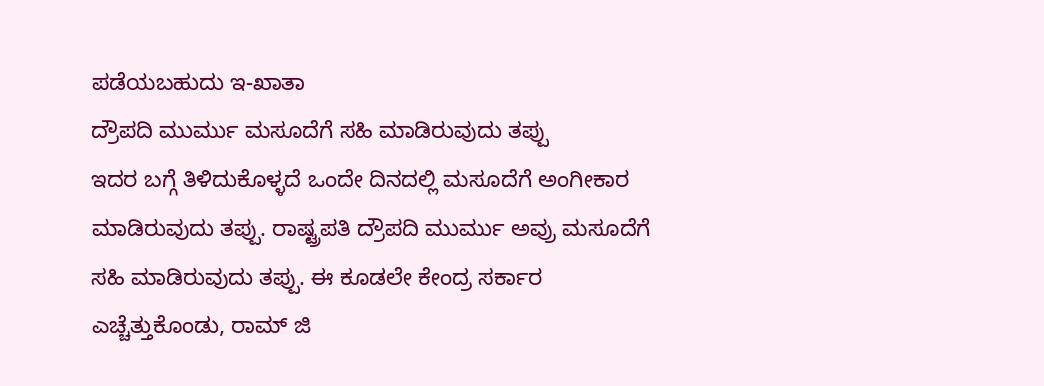ಪಡೆಯಬಹುದು ಇ-ಖಾತಾ
ದ್ರೌಪದಿ ಮುರ್ಮು ಮಸೂದೆಗೆ ಸಹಿ ಮಾಡಿರುವುದು ತಪ್ಪು
ಇದರ ಬಗ್ಗೆ ತಿಳಿದುಕೊಳ್ಳದೆ ಒಂದೇ ದಿನದಲ್ಲಿ ಮಸೂದೆಗೆ ಅಂಗೀಕಾರ ಮಾಡಿರುವುದು ತಪ್ಪು. ರಾಷ್ಟ್ರಪತಿ ದ್ರೌಪದಿ ಮುರ್ಮು ಅವ್ರು ಮಸೂದೆಗೆ ಸಹಿ ಮಾಡಿರುವುದು ತಪ್ಪು. ಈ ಕೂಡಲೇ ಕೇಂದ್ರ ಸರ್ಕಾರ ಎಚ್ಚೆತ್ತುಕೊಂಡು, ರಾಮ್ ಜಿ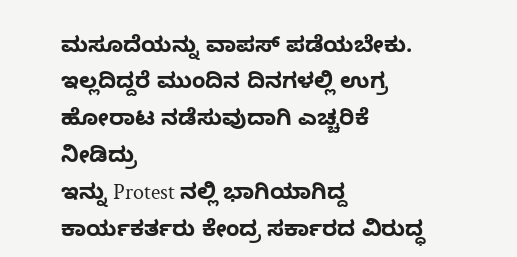ಮಸೂದೆಯನ್ನು ವಾಪಸ್ ಪಡೆಯಬೇಕು. ಇಲ್ಲದಿದ್ದರೆ ಮುಂದಿನ ದಿನಗಳಲ್ಲಿ ಉಗ್ರ ಹೋರಾಟ ನಡೆಸುವುದಾಗಿ ಎಚ್ಚರಿಕೆ ನೀಡಿದ್ರು
ಇನ್ನು Protest ನಲ್ಲಿ ಭಾಗಿಯಾಗಿದ್ದ ಕಾರ್ಯಕರ್ತರು ಕೇಂದ್ರ ಸರ್ಕಾರದ ವಿರುದ್ಧ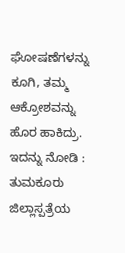ಘೋಷಣೆಗಳನ್ನು ಕೂಗಿ, ತಮ್ಮ ಆಕ್ರೋಶವನ್ನು ಹೊರ ಹಾಕಿದ್ರು.
ಇದನ್ನು ನೋಡಿ : ತುಮಕೂರು ಜಿಲ್ಲಾಸ್ಪತ್ರೆಯ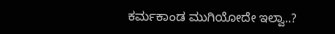ಕರ್ಮಕಾಂಡ ಮುಗಿಯೋದೇ ಇಲ್ವಾ..?